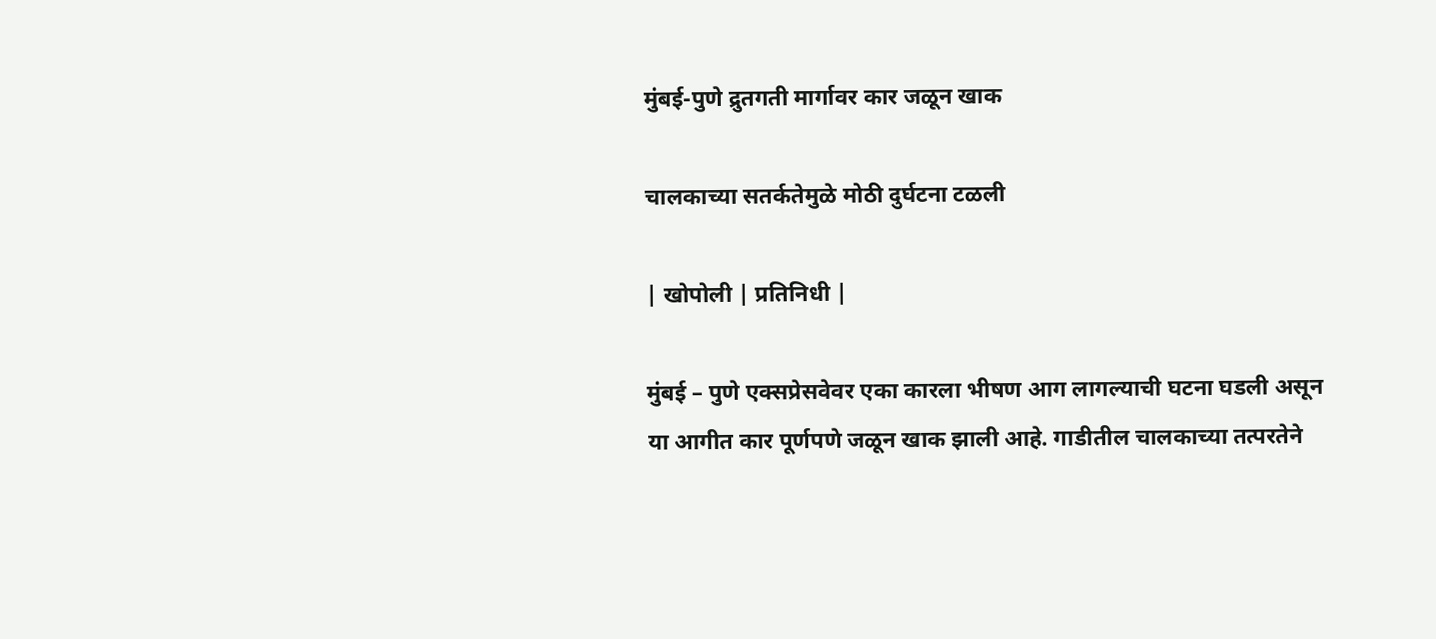मुंबई-पुणे द्रुतगती मार्गावर कार जळून खाक

चालकाच्या सतर्कतेमुळे मोठी दुर्घटना टळली

| खोपोली | प्रतिनिधी |

मुंबई – पुणे एक्सप्रेसवेवर एका कारला भीषण आग लागल्याची घटना घडली असून या आगीत कार पूर्णपणे जळून खाक झाली आहे. गाडीतील चालकाच्या तत्परतेने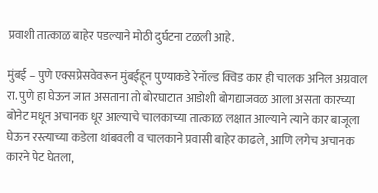प्रवाशी तात्काळ बाहेर पडल्याने मोठी दुर्घटना टळली आहे.

मुंबई – पुणे एक्सप्रेसवेवरून मुंबईहून पुण्याकडे रेनॉल्ड क्विड कार ही चालक अनिल अग्रवाल रा. पुणे हा घेऊन जात असताना तो बोरघाटात आडोशी बोगद्याजवळ आला असता कारच्या बोनेट मधून अचानक धूर आल्याचे चालकाच्या तात्काळ लक्षात आल्याने त्याने कार बाजूला घेऊन रस्त्याच्या कडेला थांबवली व चालकाने प्रवासी बाहेर काढले, आणि लगेच अचानक कारने पेट घेतला,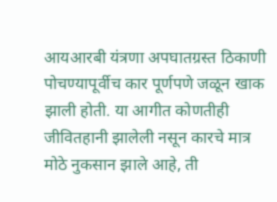आयआरबी यंत्रणा अपघातग्रस्त ठिकाणी पोचण्यापूर्वीच कार पूर्णपणे जळून खाक झाली होती. या आगीत कोणतीही जीवितहानी झालेली नसून कारचे मात्र मोठे नुकसान झाले आहे, ती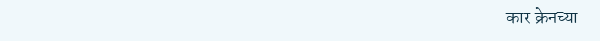कार क्रेनच्या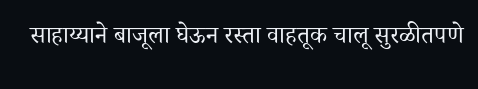साहाय्याने बाजूला घेऊन रस्ता वाहतूक चालू सुरळीतपणे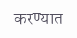करण्यात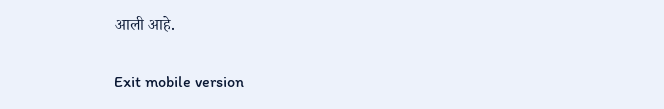आली आहे.

Exit mobile version